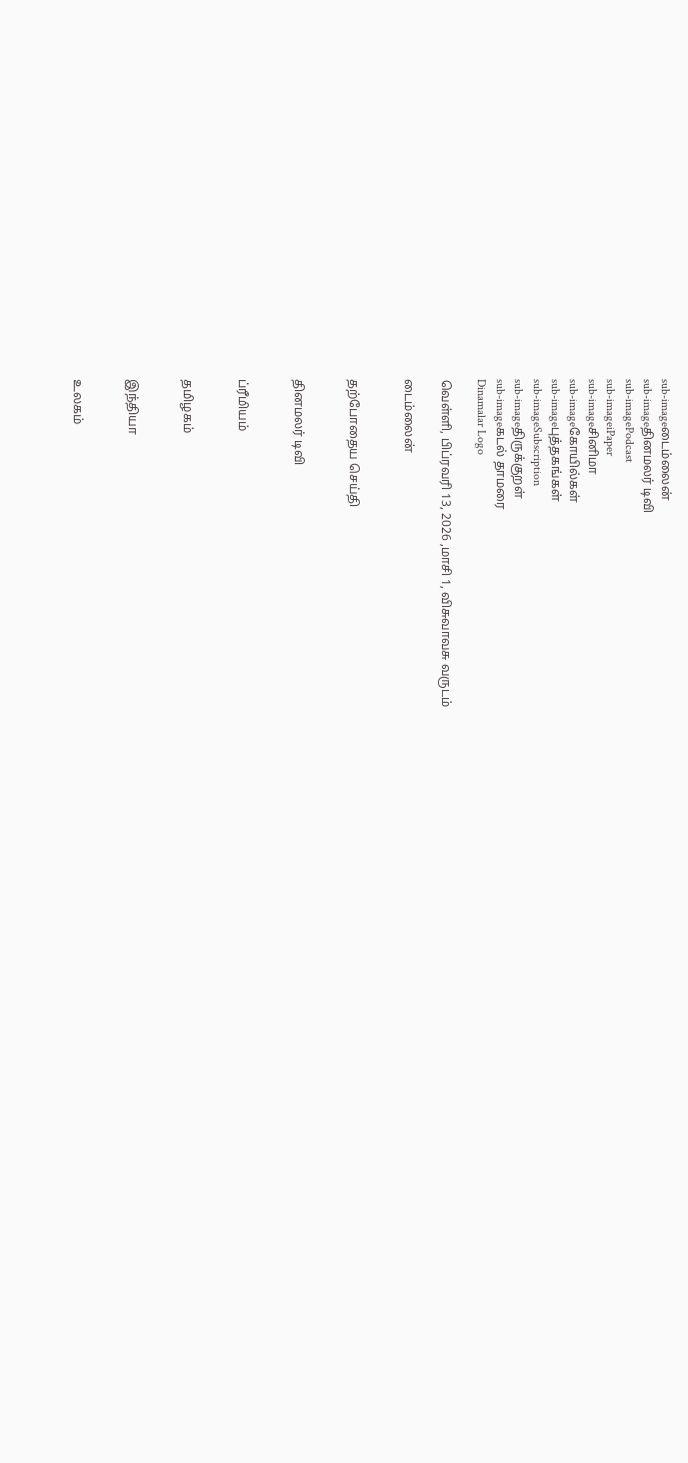sub-imageடைம்லைன்
sub-imageதினமலர் டிவி
sub-imagePodcast
sub-imageiPaper
sub-imageசினிமா
sub-imageகோயில்கள்
sub-imageபுத்தகங்கள்
sub-imageSubscription
sub-imageதிருக்குறள்
sub-imageகடல் தாமரை
Dinamalar Logo

வெள்ளி, பிப்ரவரி 13, 2026 ,மாசி 1, விசுவாவசு வருடம்

டைம்லைன்


தற்போதைய செய்தி


தினமலர் டிவி


ப்ரீமியம்


தமிழகம்


இந்தியா


உலகம்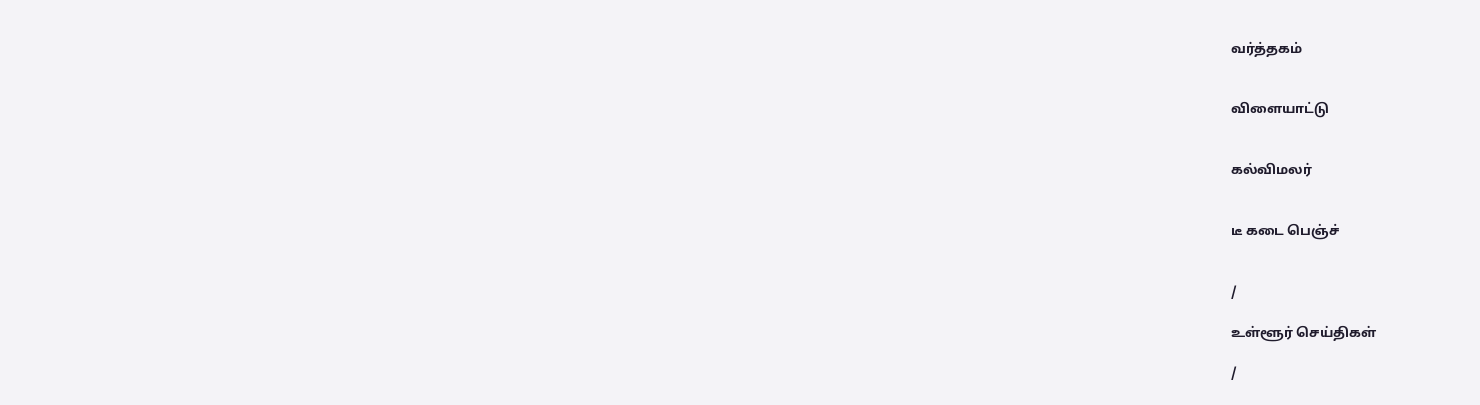வர்த்தகம்


விளையாட்டு


கல்விமலர்


டீ கடை பெஞ்ச்


/

உள்ளூர் செய்திகள்

/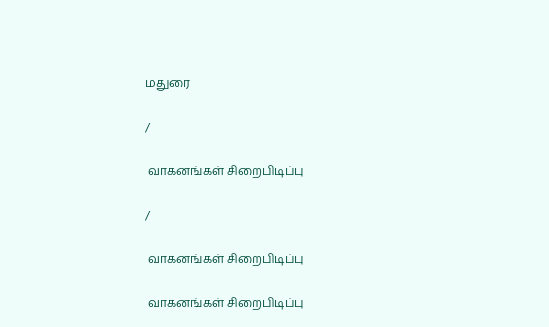மதுரை

/

 வாகனங்கள் சிறைபிடிப்பு

/

 வாகனங்கள் சிறைபிடிப்பு

 வாகனங்கள் சிறைபிடிப்பு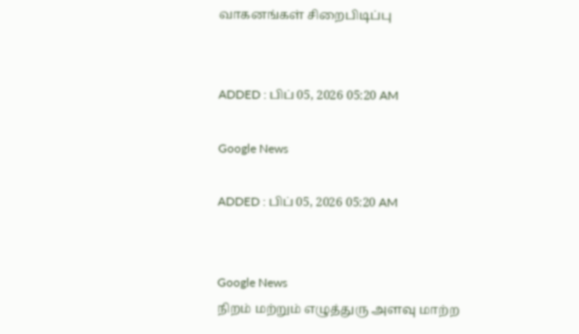வாகனங்கள் சிறைபிடிப்பு


ADDED : பிப் 05, 2026 05:20 AM

Google News

ADDED : பிப் 05, 2026 05:20 AM


Google News
நிறம் மற்றும் எழுத்துரு அளவு மாற்ற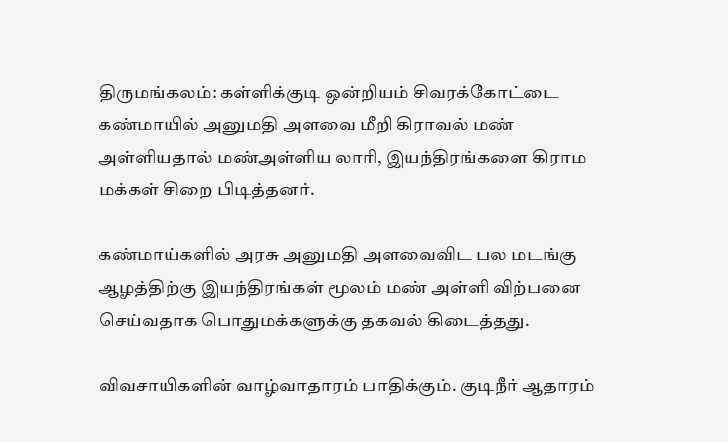திருமங்கலம்: கள்ளிக்குடி ஒன்றியம் சிவரக்கோட்டை கண்மாயில் அனுமதி அளவை மீறி கிராவல் மண் அள்ளியதால் மண்அள்ளிய லாரி, இயந்திரங்களை கிராம மக்கள் சிறை பிடித்தனர்.

கண்மாய்களில் அரசு அனுமதி அளவைவிட பல மடங்கு ஆழத்திற்கு இயந்திரங்கள் மூலம் மண் அள்ளி விற்பனை செய்வதாக பொதுமக்களுக்கு தகவல் கிடைத்தது.

விவசாயிகளின் வாழ்வாதாரம் பாதிக்கும். குடிநீர் ஆதாரம்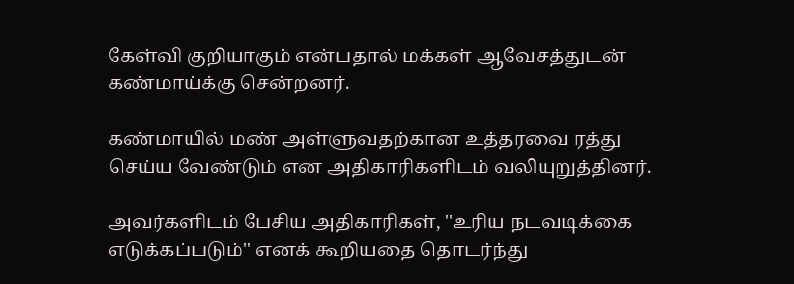கேள்வி குறியாகும் என்பதால் மக்கள் ஆவேசத்துடன் கண்மாய்க்கு சென்றனர்.

கண்மாயில் மண் அள்ளுவதற்கான உத்தரவை ரத்து செய்ய வேண்டும் என அதிகாரிகளிடம் வலியுறுத்தினர்.

அவர்களிடம் பேசிய அதிகாரிகள், ''உரிய நடவடிக்கை எடுக்கப்படும்'' எனக் கூறியதை தொடர்ந்து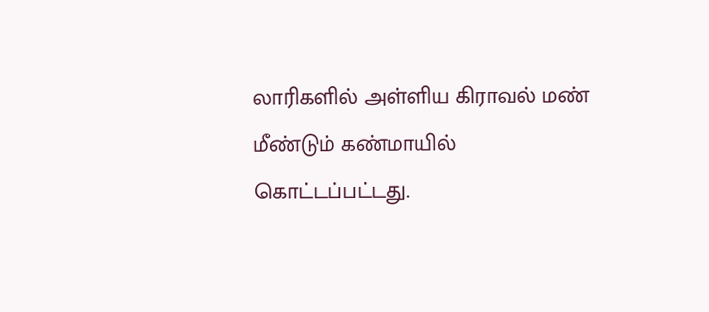லாரிகளில் அள்ளிய கிராவல் மண் மீண்டும் கண்மாயில் கொட்டப்பட்டது.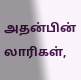அதன்பின் லாரிகள்,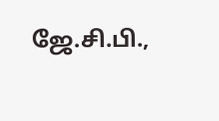ஜே.சி.பி.,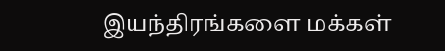இயந்திரங்களை மக்கள்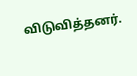விடுவித்தனர்.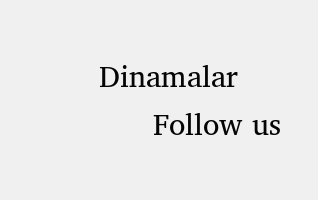Dinamalar
      Follow us